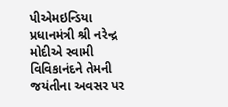પીએમઇન્ડિયા
પ્રધાનમંત્રી શ્રી નરેન્દ્ર મોદીએ સ્વામી વિવિકાનંદને તેમની જયંતીના અવસર પર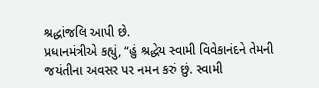શ્રદ્ધાંજલિ આપી છે.
પ્રધાનમંત્રીએ કહ્યું, “હું શ્રદ્ધેય સ્વામી વિવેકાનંદને તેમની જયંતીના અવસર પર નમન કરું છું. સ્વામી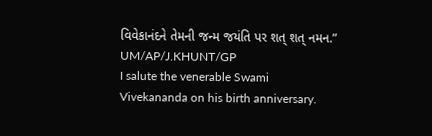વિવેકાનંદને તેમની જન્મ જયંતિ પર શત્ શત્ નમન.”
UM/AP/J.KHUNT/GP
I salute the venerable Swami Vivekananda on his birth anniversary.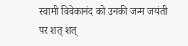स्वामी विवेकानंद को उनकी जन्म जयंती पर शत् शत्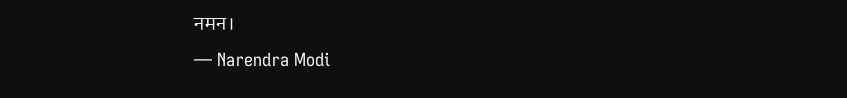नमन।
— Narendra Modi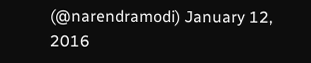(@narendramodi) January 12, 2016